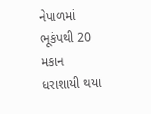નેપાળમાં ભૂકંપથી 20 મકાન ધરાશાયી થયા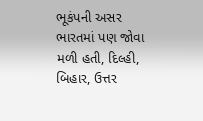ભૂકંપની અસર ભારતમાં પણ જોવા મળી હતી, દિલ્હી, બિહાર, ઉત્તર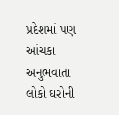પ્રદેશમાં પણ આંચકા અનુભવાતા લોકો ઘરોની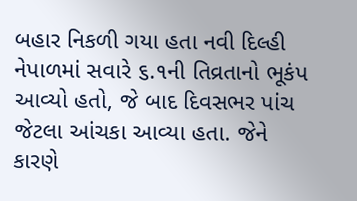બહાર નિકળી ગયા હતા નવી દિલ્હી નેપાળમાં સવારે ૬.૧ની તિવ્રતાનો ભૂકંપ આવ્યો હતો, જે બાદ દિવસભર પાંચ જેટલા આંચકા આવ્યા હતા. જેને કારણે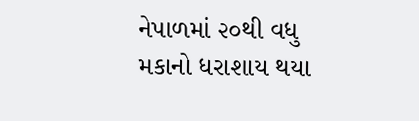નેપાળમાં ૨૦થી વધુ મકાનો ધરાશાય થયા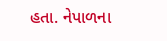હતા. નેપાળના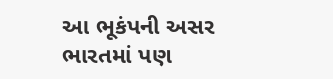આ ભૂકંપની અસર ભારતમાં પણ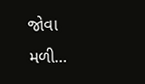જોવા મળી…